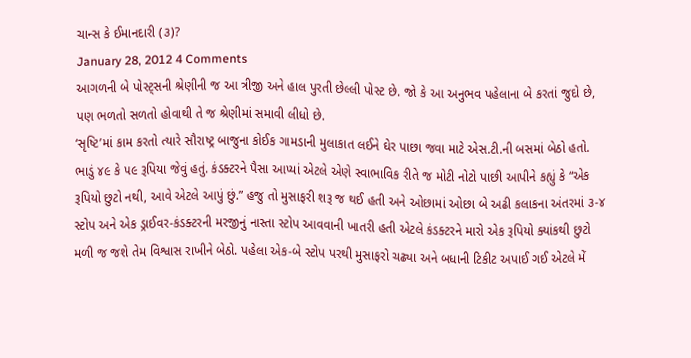ચાન્સ કે ઈમાનદારી (૩)?
January 28, 2012 4 Comments
આગળની બે પોસ્ટ્સની શ્રેણીની જ આ ત્રીજી અને હાલ પુરતી છેલ્લી પોસ્ટ છે. જો કે આ અનુભવ પહેલાના બે કરતાં જુદો છે, પણ ભળતો સળતો હોવાથી તે જ શ્રેણીમાં સમાવી લીધો છે.
‘સૃષ્ટિ’માં કામ કરતો ત્યારે સૌરાષ્ટ્ર બાજુના કોઈક ગામડાની મુલાકાત લઈને ઘેર પાછા જવા માટે એસ.ટી.ની બસમાં બેઠો હતો. ભાડું ૪૯ કે ૫૯ રૂપિયા જેવું હતું. કંડક્ટરને પૈસા આપ્યાં એટલે એણે સ્વાભાવિક રીતે જ મોટી નોટો પાછી આપીને કહ્યું કે “એક રૂપિયો છુટો નથી, આવે એટલે આપું છું.” હજુ તો મુસાફરી શરૂ જ થઈ હતી અને ઓછામાં ઓછા બે અઢી કલાકના અંતરમાં ૩-૪ સ્ટોપ અને એક ડ્રાઈવર-કંડક્ટરની મરજીનું નાસ્તા સ્ટોપ આવવાની ખાતરી હતી એટલે કંડક્ટરને મારો એક રૂપિયો ક્યાંકથી છુટો મળી જ જશે તેમ વિશ્વાસ રાખીને બેઠો. પહેલા એક-બે સ્ટોપ પરથી મુસાફરો ચઢ્યા અને બધાની ટિકીટ અપાઈ ગઈ એટલે મેં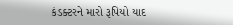કંડક્ટરને મારો રૂપિયો યાદ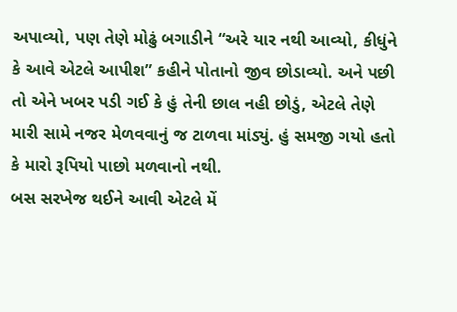અપાવ્યો, પણ તેણે મોઢું બગાડીને “અરે યાર નથી આવ્યો, કીધુંને કે આવે એટલે આપીશ” કહીને પોતાનો જીવ છોડાવ્યો. અને પછી તો એને ખબર પડી ગઈ કે હું તેની છાલ નહી છોડું, એટલે તેણે મારી સામે નજર મેળવવાનું જ ટાળવા માંડ્યું. હું સમજી ગયો હતો કે મારો રૂપિયો પાછો મળવાનો નથી.
બસ સરખેજ થઈને આવી એટલે મેં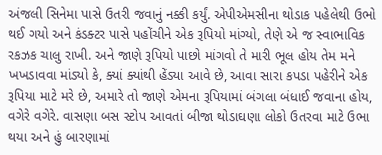અંજલી સિનેમા પાસે ઉતરી જવાનું નક્કી કર્યું. એપીએમસીના થોડાક પહેલેથી ઉભો થઈ ગયો અને કંડક્ટર પાસે પહોંચીને એક રૂપિયો માંગ્યો, તેણે એ જ સ્વાભાવિક રકઝક ચાલુ રાખી. અને જાણે રૂપિયો પાછો માંગવો તે મારી ભૂલ હોય તેમ મને ખખડાવવા માંડ્યો કે, ક્યાં ક્યાંથી હેંડ્યા આવે છે, આવા સારા કપડા પહેરીને એક રૂપિયા માટે મરે છે, અમારે તો જાણે એમના રૂપિયામાં બંગલા બંધાઈ જવાના હોય, વગેરે વગેરે. વાસણા બસ સ્ટોપ આવતાં બીજા થોડાઘણા લોકો ઉતરવા માટે ઉભા થયા અને હું બારણામાં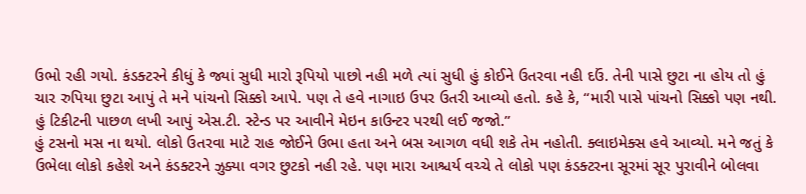ઉભો રહી ગયો. કંડક્ટરને કીધું કે જ્યાં સુધી મારો રૂપિયો પાછો નહી મળે ત્યાં સુધી હું કોઈને ઉતરવા નહી દઉં. તેની પાસે છુટા ના હોય તો હું ચાર રુપિયા છુટા આપું તે મને પાંચનો સિક્કો આપે. પણ તે હવે નાગાઇ ઉપર ઉતરી આવ્યો હતો. કહે કે, “મારી પાસે પાંચનો સિક્કો પણ નથી. હું ટિકીટની પાછળ લખી આપું એસ.ટી. સ્ટેન્ડ પર આવીને મેઇન કાઉન્ટર પરથી લઈ જજો.”
હું ટસનો મસ ના થયો. લોકો ઉતરવા માટે રાહ જોઈને ઉભા હતા અને બસ આગળ વધી શકે તેમ નહોતી. ક્લાઇમેક્સ હવે આવ્યો. મને જતું કે ઉભેલા લોકો કહેશે અને કંડક્ટરને ઝુક્યા વગર છુટકો નહી રહે. પણ મારા આશ્ચર્ય વચ્ચે તે લોકો પણ કંડક્ટરના સૂરમાં સૂર પુરાવીને બોલવા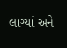લાગ્યાં અને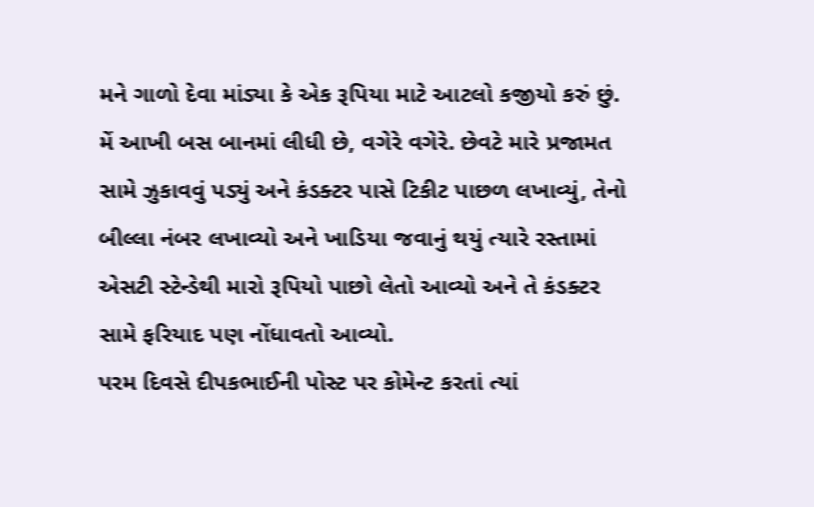મને ગાળો દેવા માંડ્યા કે એક રૂપિયા માટે આટલો કજીયો કરું છું. મેં આખી બસ બાનમાં લીધી છે, વગેરે વગેરે. છેવટે મારે પ્રજામત સામે ઝુકાવવું પડ્યું અને કંડક્ટર પાસે ટિકીટ પાછળ લખાવ્યું, તેનો બીલ્લા નંબર લખાવ્યો અને ખાડિયા જવાનું થયું ત્યારે રસ્તામાં એસટી સ્ટેન્ડેથી મારો રૂપિયો પાછો લેતો આવ્યો અને તે કંડક્ટર સામે ફરિયાદ પણ નોંધાવતો આવ્યો.
પરમ દિવસે દીપકભાઈની પોસ્ટ પર કોમેન્ટ કરતાં ત્યાં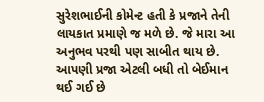સુરેશભાઈની કોમેન્ટ હતી કે પ્રજાને તેની લાયકાત પ્રમાણે જ મળે છે. જે મારા આ અનુભવ પરથી પણ સાબીત થાય છે. આપણી પ્રજા એટલી બધી તો બેઈમાન થઈ ગઈ છે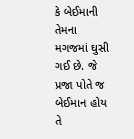કે બેઈમાની તેમના મગજમાં ઘુસી ગઈ છે. જે પ્રજા પોતે જ બેઈમાન હોય તે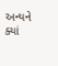અન્યને ક્યાં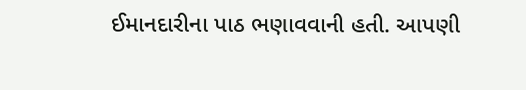ઈમાનદારીના પાઠ ભણાવવાની હતી. આપણી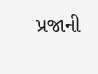પ્રજાની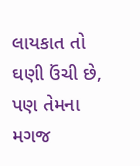લાયકાત તો ઘણી ઉંચી છે, પણ તેમના મગજ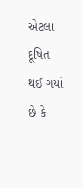એટલા દૂષિત થઈ ગયાં છે કે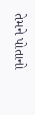તેમને પોતાનો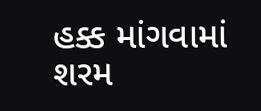હક્ક માંગવામાં શરમ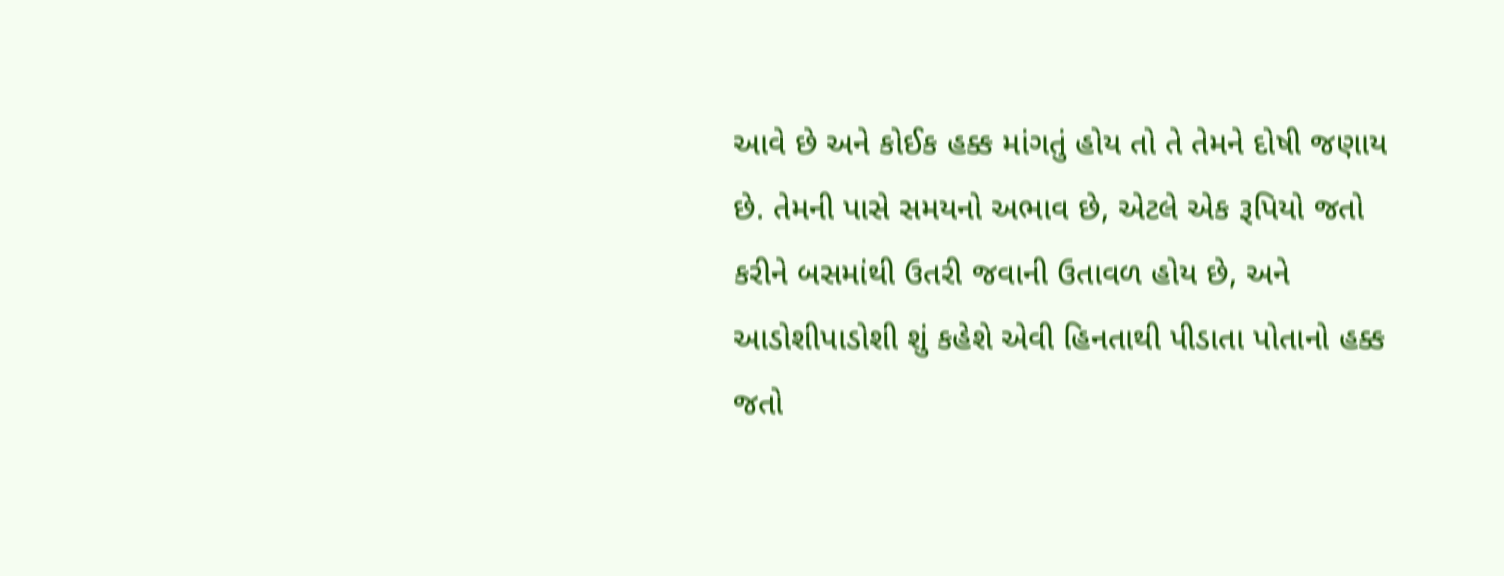આવે છે અને કોઈક હક્ક માંગતું હોય તો તે તેમને દોષી જણાય છે. તેમની પાસે સમયનો અભાવ છે, એટલે એક રૂપિયો જતો કરીને બસમાંથી ઉતરી જવાની ઉતાવળ હોય છે, અને આડોશીપાડોશી શું કહેશે એવી હિનતાથી પીડાતા પોતાનો હક્ક જતો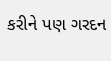કરીને પણ ગરદન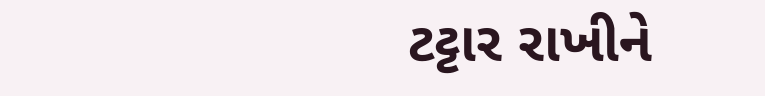ટટ્ટાર રાખીને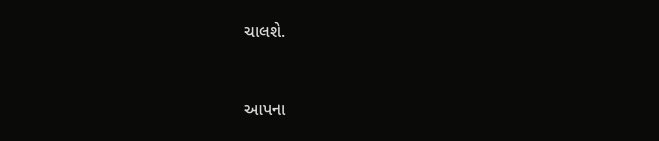ચાલશે.



આપના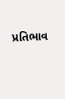પ્રતિભાવ